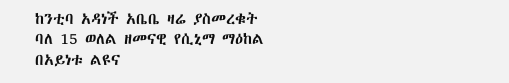ከንቲባ አዳነች አቤቤ ዛሬ ያስመረቁት ባለ 15 ወለል ዘመናዊ የሲኒማ ማዕከል በአይነቱ ልዩና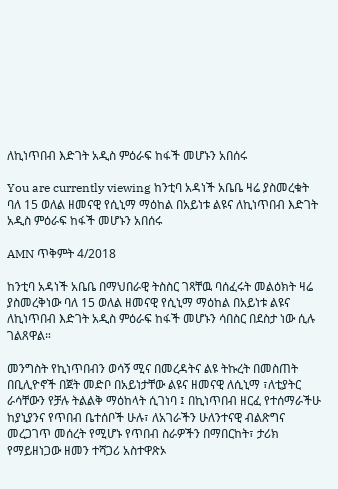ለኪነጥበብ እድገት አዲስ ምዕራፍ ከፋች መሆኑን አበሰሩ

You are currently viewing ከንቲባ አዳነች አቤቤ ዛሬ ያስመረቁት ባለ 15 ወለል ዘመናዊ የሲኒማ ማዕከል በአይነቱ ልዩና ለኪነጥበብ እድገት አዲስ ምዕራፍ ከፋች መሆኑን አበሰሩ

AMN ጥቅምት 4/2018

ከንቲባ አዳነች አቤቤ በማህበራዊ ትስስር ገጻቸዉ ባሰፈሩት መልዕክት ዛሬ ያስመረቅነው ባለ 15 ወለል ዘመናዊ የሲኒማ ማዕከል በአይነቱ ልዩና ለኪነጥበብ እድገት አዲስ ምዕራፍ ከፋች መሆኑን ሳበስር በደስታ ነው ሲሉ ገልጸዋል።

መንግስት የኪነጥበብን ወሳኝ ሚና በመረዳትና ልዩ ትኩረት በመስጠት በቢሊዮኖች በጀት መድቦ በአይነታቸው ልዩና ዘመናዊ ለሲኒማ ፣ለቲያትር ራሳቸውን የቻሉ ትልልቅ ማዕከላት ሲገነባ ፤ በኪነጥበብ ዘርፈ የተሰማራችሁ ከያኒያንና የጥበብ ቤተሰቦች ሁሉ፣ ለአገራችን ሁለንተናዊ ብልጽግና መረጋገጥ መሰረት የሚሆኑ የጥበብ ስራዎችን በማበርከት፣ ታሪክ የማይዘነጋው ዘመን ተሻጋሪ አስተዋጽኦ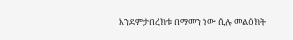እንደምታበረክቱ በማመን ነው ሲሉ መልዕክት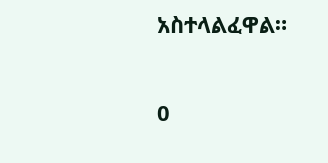አስተላልፈዋል።

0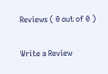Reviews ( 0 out of 0 )

Write a Review